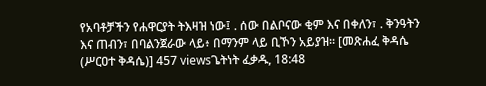የአባቶቻችን የሐዋርያት ትእዛዝ ነው፤ . ሰው በልቦናው ቂም እና በቀለን፣ . ቅንዓትን እና ጠብን፣ በባልንጀራው ላይ፥ በማንም ላይ ቢኾን አይያዝ። [መጽሐፈ ቅዳሴ (ሥርዐተ ቅዳሴ)] 457 viewsጌትነት ፈቃዱ, 18:48